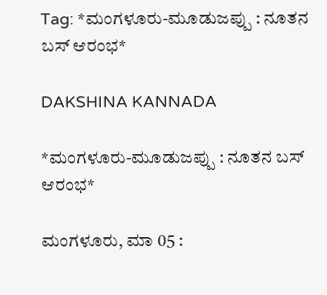Tag: *ಮಂಗಳೂರು-ಮೂಡುಜಪ್ಪು : ನೂತನ ಬಸ್ ಆರಂಭ*

DAKSHINA KANNADA

*ಮಂಗಳೂರು-ಮೂಡುಜಪ್ಪು : ನೂತನ ಬಸ್ ಆರಂಭ*

ಮಂಗಳೂರು, ಮಾ 05 :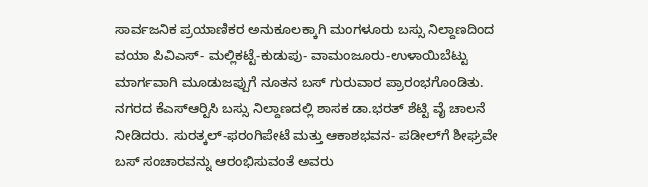ಸಾರ್ವಜನಿಕ ಪ್ರಯಾಣಿಕರ ಅನುಕೂಲಕ್ಕಾಗಿ ಮಂಗಳೂರು ಬಸ್ಸು ನಿಲ್ದಾಣದಿಂದ ವಯಾ ಪಿವಿಎಸ್- ಮಲ್ಲಿಕಟ್ಟೆ-ಕುಡುಪು- ವಾಮಂಜೂರು-ಉಳಾಯಿಬೆಟ್ಟು ಮಾರ್ಗವಾಗಿ ಮೂಡುಜಪ್ಪುಗೆ ನೂತನ ಬಸ್ ಗುರುವಾರ ಪ್ರಾರಂಭಗೊಂಡಿತು. ನಗರದ ಕೆಎಸ್‍ಆರ್‍ಟಿಸಿ ಬಸ್ಸು ನಿಲ್ದಾಣದಲ್ಲಿ ಶಾಸಕ ಡಾ.ಭರತ್ ಶೆಟ್ಟಿ ವೈ ಚಾಲನೆ ನೀಡಿದರು. ಸುರತ್ಕಲ್-ಫರಂಗಿಪೇಟೆ ಮತ್ತು ಆಕಾಶಭವನ- ಪಡೀಲ್‍ಗೆ ಶೀಘ್ರವೇ ಬಸ್ ಸಂಚಾರವನ್ನು ಆರಂಭಿಸುವಂತೆ ಅವರು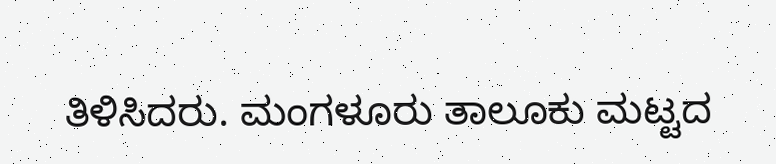ತಿಳಿಸಿದರು. ಮಂಗಳೂರು ತಾಲೂಕು ಮಟ್ಟದ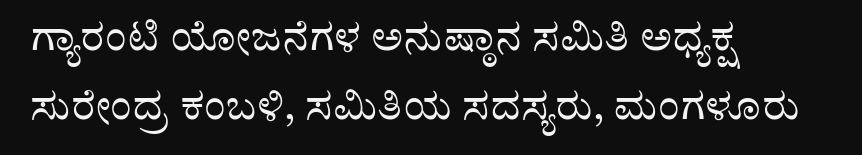ಗ್ಯಾರಂಟಿ ಯೋಜನೆಗಳ ಅನುಷ್ಠಾನ ಸಮಿತಿ ಅಧ್ಯಕ್ಷ ಸುರೇಂದ್ರ ಕಂಬಳಿ, ಸಮಿತಿಯ ಸದಸ್ಯರು, ಮಂಗಳೂರು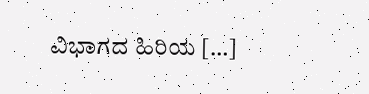ವಿಭಾಗದ ಹಿರಿಯ […]